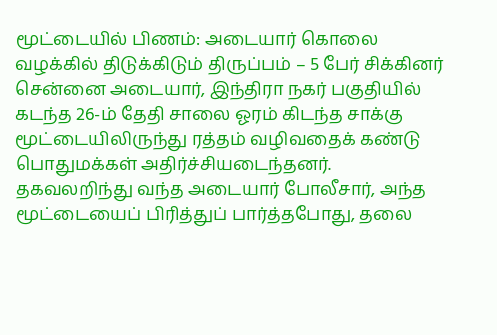மூட்டையில் பிணம்: அடையார் கொலை வழக்கில் திடுக்கிடும் திருப்பம் – 5 பேர் சிக்கினர்
சென்னை அடையார், இந்திரா நகர் பகுதியில் கடந்த 26-ம் தேதி சாலை ஓரம் கிடந்த சாக்கு மூட்டையிலிருந்து ரத்தம் வழிவதைக் கண்டு பொதுமக்கள் அதிர்ச்சியடைந்தனர். தகவலறிந்து வந்த அடையார் போலீசார், அந்த மூட்டையைப் பிரித்துப் பார்த்தபோது, தலை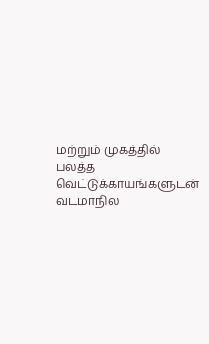மற்றும் முகத்தில் பலத்த வெட்டுக்காயங்களுடன் வடமாநில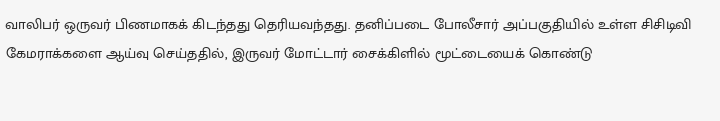வாலிபர் ஒருவர் பிணமாகக் கிடந்தது தெரியவந்தது. தனிப்படை போலீசார் அப்பகுதியில் உள்ள சிசிடிவி கேமராக்களை ஆய்வு செய்ததில், இருவர் மோட்டார் சைக்கிளில் மூட்டையைக் கொண்டு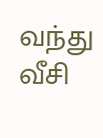வந்து வீசி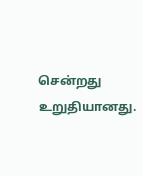சென்றது உறுதியானது.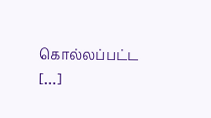கொல்லப்பட்ட […]